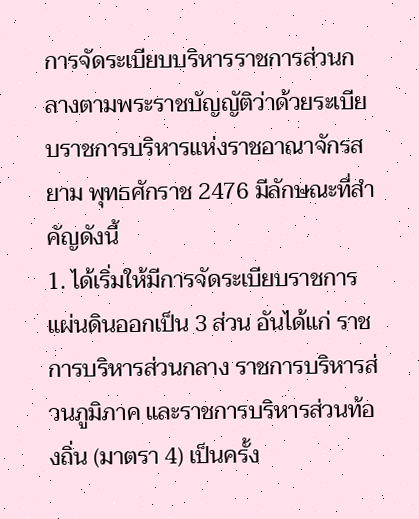การจัดระเบียบบริหารราชการส่วนกลางตามพระราชบัญญัติว่าด้วยระเบียบราชการบริหารแห่งราชอาณาจักรสยาม พุทธศักราช 2476 มีลักษณะที่สำคัญดังนี้
1. ได้เริ่มให้มีการจัดระเบียบราชการแผ่นดินออกเป็น 3 ส่วน อันได้แก่ ราชการบริหารส่วนกลาง ราชการบริหารส่วนภูมิภาค และราชการบริหารส่วนท้องถิ่น (มาตรา 4) เป็นครั้ง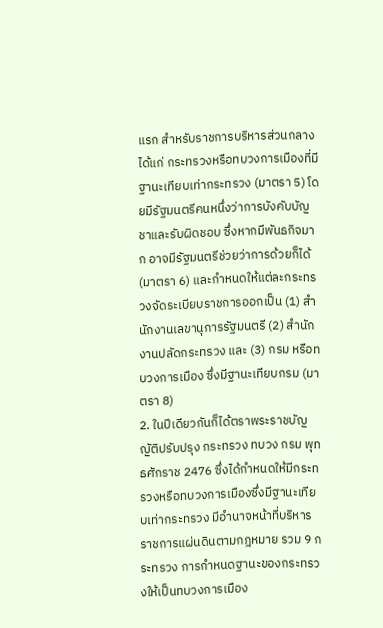แรก สำหรับราชการบริหารส่วนกลาง ได้แก่ กระทรวงหรือทบวงการเมืองที่มีฐานะเทียบเท่ากระทรวง (มาตรา 5) โดยมีรัฐมนตรีคนหนึ่งว่าการบังคับบัญชาและรับผิดชอบ ซึ่งหากมีพันธกิจมาก อาจมีรัฐมนตรีช่วยว่าการด้วยก็ได้ (มาตรา 6) และกำหนดให้แต่ละกระทรวงจัดระเบียบราชการออกเป็น (1) สำนักงานเลขานุการรัฐมนตรี (2) สำนักงานปลัดกระทรวง และ (3) กรม หรือทบวงการเมือง ซึ่งมีฐานะเทียบกรม (มาตรา 8)
2. ในปีเดียวกันก็ได้ตราพระราชบัญญัติปรับปรุง กระทรวง ทบวง กรม พุทธศักราช 2476 ซึ่งได้กำหนดให้มีกระทรวงหรือทบวงการเมืองซึ่งมีฐานะเทียบเท่ากระทรวง มีอำนาจหน้าที่บริหารราชการแผ่นดินตามกฎหมาย รวม 9 กระทรวง การกำหนดฐานะของกระทรวงให้เป็นทบวงการเมือง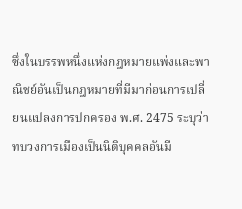ซึ่งในบรรพหนึ่งแห่งกฎหมายแพ่งและพาณิชย์อันเป็นกฎหมายที่มีมาก่อนการเปลี่ยนแปลงการปกครอง พ.ศ. 2475 ระบุว่า ทบวงการเมืองเป็นนิติบุคคลอันมี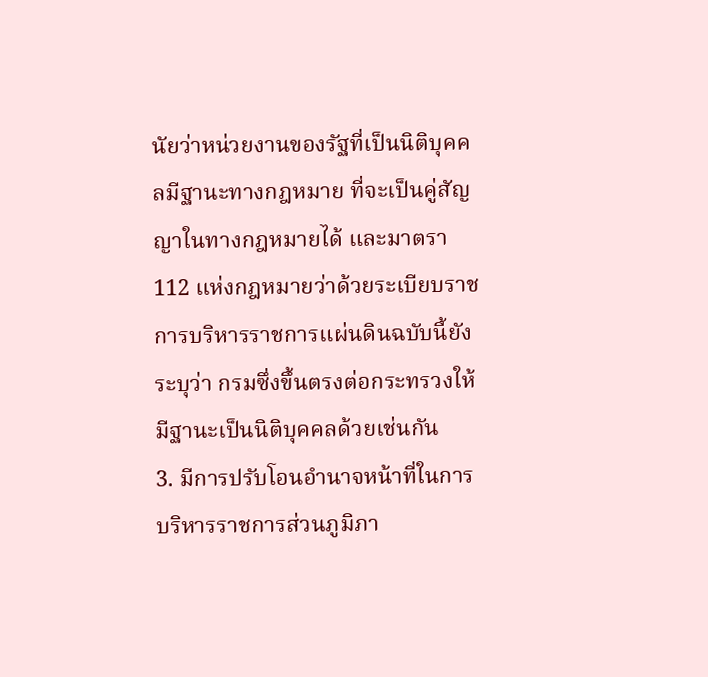นัยว่าหน่วยงานของรัฐที่เป็นนิติบุคคลมีฐานะทางกฎหมาย ที่จะเป็นคู่สัญญาในทางกฎหมายได้ และมาตรา 112 แห่งกฎหมายว่าด้วยระเบียบราชการบริหารราชการแผ่นดินฉบับนี้ยังระบุว่า กรมซึ่งขึ้นตรงต่อกระทรวงให้มีฐานะเป็นนิติบุคคลด้วยเช่นกัน
3. มีการปรับโอนอำนาจหน้าที่ในการบริหารราชการส่วนภูมิภา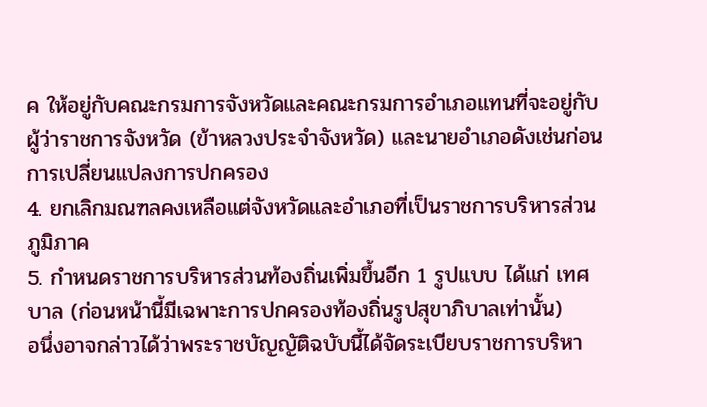ค ให้อยู่กับคณะกรมการจังหวัดและคณะกรมการอำเภอแทนที่จะอยู่กับผู้ว่าราชการจังหวัด (ข้าหลวงประจำจังหวัด) และนายอำเภอดังเช่นก่อนการเปลี่ยนแปลงการปกครอง
4. ยกเลิกมณฑลคงเหลือแต่จังหวัดและอำเภอที่เป็นราชการบริหารส่วนภูมิภาค
5. กำหนดราชการบริหารส่วนท้องถิ่นเพิ่มขึ้นอีก 1 รูปแบบ ได้แก่ เทศบาล (ก่อนหน้านี้มีเฉพาะการปกครองท้องถิ่นรูปสุขาภิบาลเท่านั้น)
อนึ่งอาจกล่าวได้ว่าพระราชบัญญัติฉบับนี้ได้จัดระเบียบราชการบริหา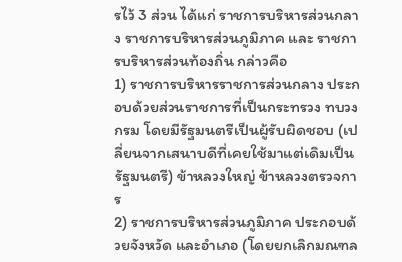รไว้ 3 ส่วน ได้แก่ ราชการบริหารส่วนกลาง ราชการบริหารส่วนภูมิภาค และ ราชการบริหารส่วนท้องถิ่น กล่าวคือ
1) ราชการบริหารราชการส่วนกลาง ประกอบด้วยส่วนราชการที่เป็นกระทรวง ทบวง กรม โดยมีรัฐมนตรีเป็นผู้รับผิดชอบ (เปลี่ยนจากเสนาบดีที่เคยใช้มาแต่เดิมเป็นรัฐมนตรี) ข้าหลวงใหญ่ ข้าหลวงตรวจการ
2) ราชการบริหารส่วนภูมิภาค ประกอบด้วยจังหวัด และอำเภอ (โดยยกเลิกมณฑล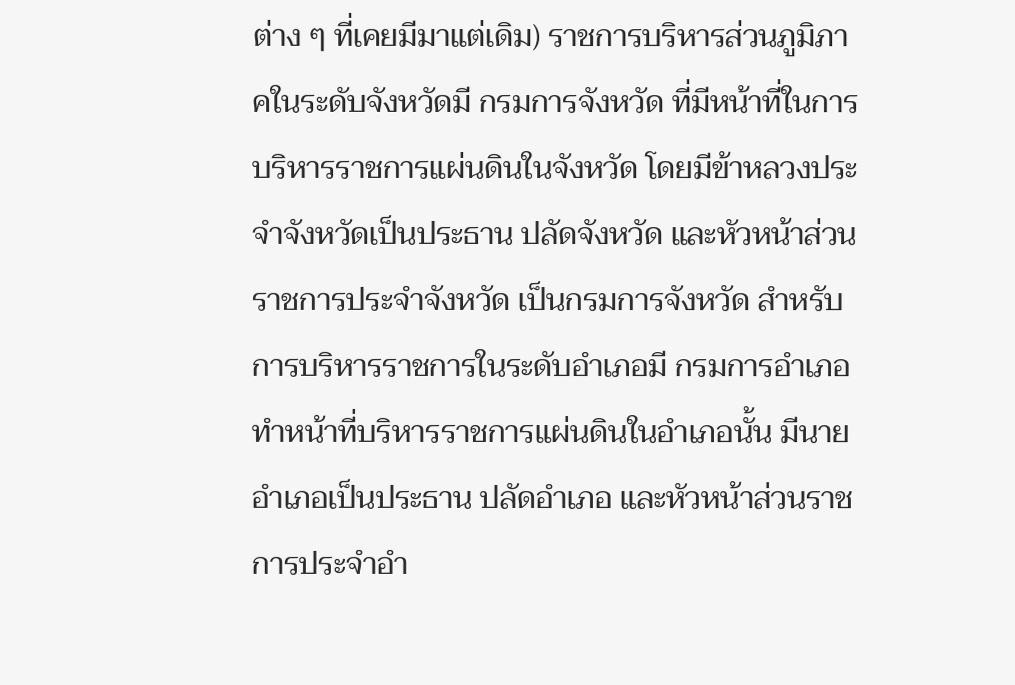ต่าง ๆ ที่เคยมีมาแต่เดิม) ราชการบริหารส่วนภูมิภาคในระดับจังหวัดมี กรมการจังหวัด ที่มีหน้าที่ในการบริหารราชการแผ่นดินในจังหวัด โดยมีข้าหลวงประจำจังหวัดเป็นประธาน ปลัดจังหวัด และหัวหน้าส่วนราชการประจำจังหวัด เป็นกรมการจังหวัด สำหรับการบริหารราชการในระดับอำเภอมี กรมการอำเภอ ทำหน้าที่บริหารราชการแผ่นดินในอำเภอนั้น มีนายอำเภอเป็นประธาน ปลัดอำเภอ และหัวหน้าส่วนราชการประจำอำ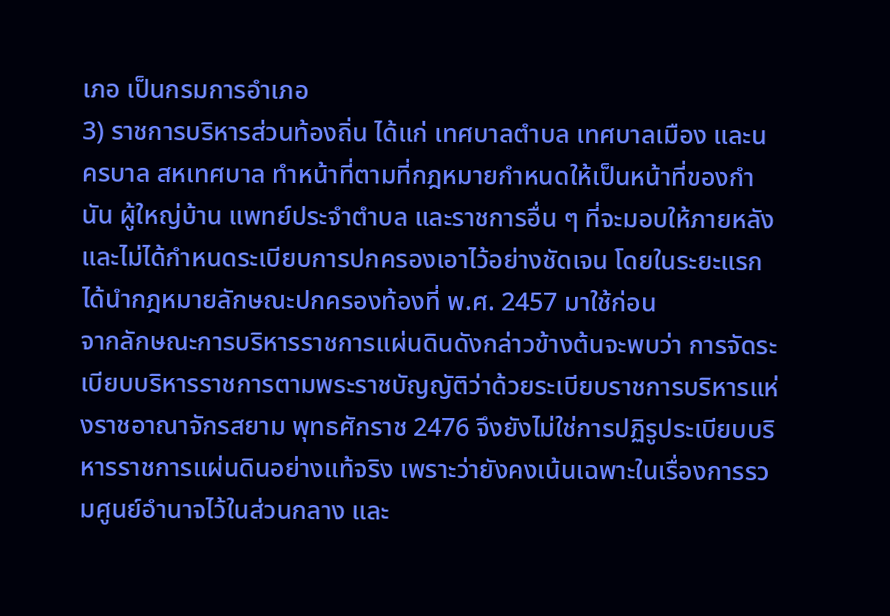เภอ เป็นกรมการอำเภอ
3) ราชการบริหารส่วนท้องถิ่น ได้แก่ เทศบาลตำบล เทศบาลเมือง และนครบาล สหเทศบาล ทำหน้าที่ตามที่กฎหมายกำหนดให้เป็นหน้าที่ของกำนัน ผู้ใหญ่บ้าน แพทย์ประจำตำบล และราชการอื่น ๆ ที่จะมอบให้ภายหลัง และไม่ได้กำหนดระเบียบการปกครองเอาไว้อย่างชัดเจน โดยในระยะแรกได้นำกฎหมายลักษณะปกครองท้องที่ พ.ศ. 2457 มาใช้ก่อน
จากลักษณะการบริหารราชการแผ่นดินดังกล่าวข้างต้นจะพบว่า การจัดระเบียบบริหารราชการตามพระราชบัญญัติว่าด้วยระเบียบราชการบริหารแห่งราชอาณาจักรสยาม พุทธศักราช 2476 จึงยังไม่ใช่การปฏิรูประเบียบบริหารราชการแผ่นดินอย่างแท้จริง เพราะว่ายังคงเน้นเฉพาะในเรื่องการรวมศูนย์อำนาจไว้ในส่วนกลาง และ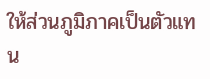ให้ส่วนภูมิภาคเป็นตัวแทน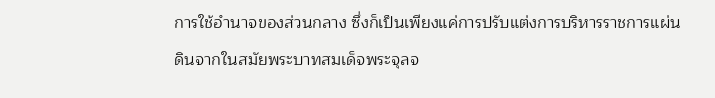การใช้อำนาจของส่วนกลาง ซึ่งก็เป็นเพียงแค่การปรับแต่งการบริหารราชการแผ่นดินจากในสมัยพระบาทสมเด็จพระจุลจ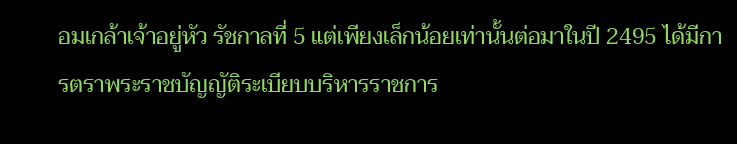อมเกล้าเจ้าอยู่หัว รัชกาลที่ 5 แต่เพียงเล็กน้อยเท่านั้นต่อมาในปี 2495 ได้มีการตราพระราชบัญญัติระเบียบบริหารราชการ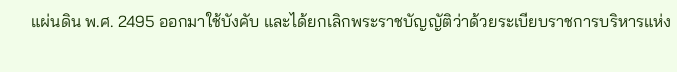แผ่นดิน พ.ศ. 2495 ออกมาใช้บังคับ และได้ยกเลิกพระราชบัญญัติว่าด้วยระเบียบราชการบริหารแห่ง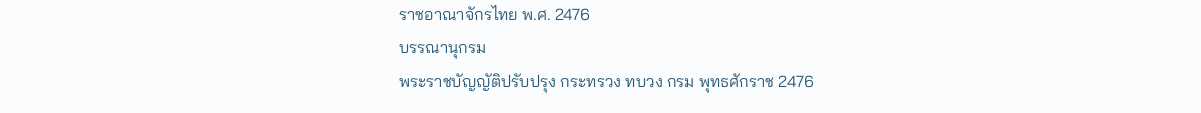ราชอาณาจักรไทย พ.ศ. 2476
บรรณานุกรม
พระราชบัญญัติปรับปรุง กระทรวง ทบวง กรม พุทธศักราช 2476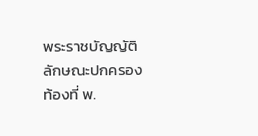พระราชบัญญัติลักษณะปกครองท้องที่ พ.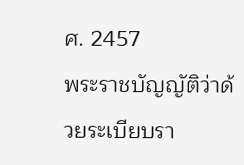ศ. 2457
พระราชบัญญัติว่าด้วยระเบียบรา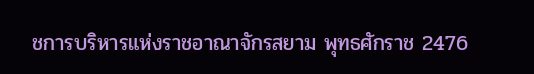ชการบริหารแห่งราชอาณาจักรสยาม พุทธศักราช 2476